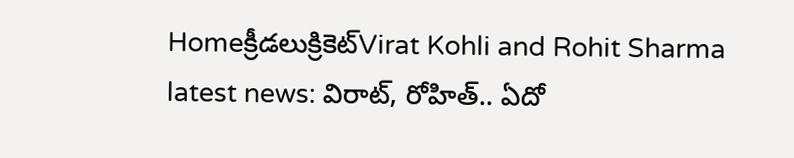Homeక్రీడలుక్రికెట్‌Virat Kohli and Rohit Sharma latest news: విరాట్, రోహిత్.. ఏదో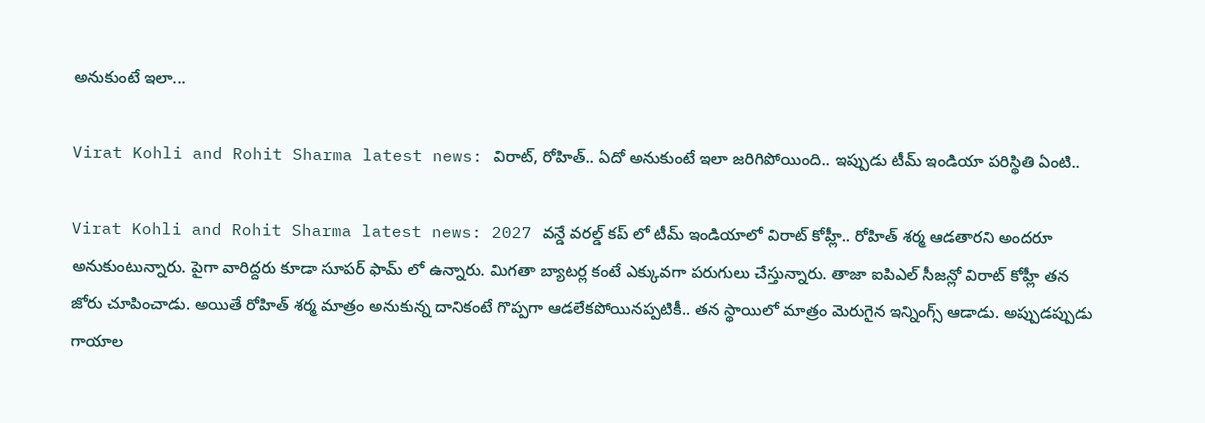అనుకుంటే ఇలా...

Virat Kohli and Rohit Sharma latest news: విరాట్, రోహిత్.. ఏదో అనుకుంటే ఇలా జరిగిపోయింది.. ఇప్పుడు టీమ్ ఇండియా పరిస్థితి ఏంటి..

Virat Kohli and Rohit Sharma latest news: 2027 వన్డే వరల్డ్ కప్ లో టీమ్ ఇండియాలో విరాట్ కోహ్లీ.. రోహిత్ శర్మ ఆడతారని అందరూ అనుకుంటున్నారు. పైగా వారిద్దరు కూడా సూపర్ ఫామ్ లో ఉన్నారు. మిగతా బ్యాటర్ల కంటే ఎక్కువగా పరుగులు చేస్తున్నారు. తాజా ఐపిఎల్ సీజన్లో విరాట్ కోహ్లీ తన జోరు చూపించాడు. అయితే రోహిత్ శర్మ మాత్రం అనుకున్న దానికంటే గొప్పగా ఆడలేకపోయినప్పటికీ.. తన స్థాయిలో మాత్రం మెరుగైన ఇన్నింగ్స్ ఆడాడు. అప్పుడప్పుడు గాయాల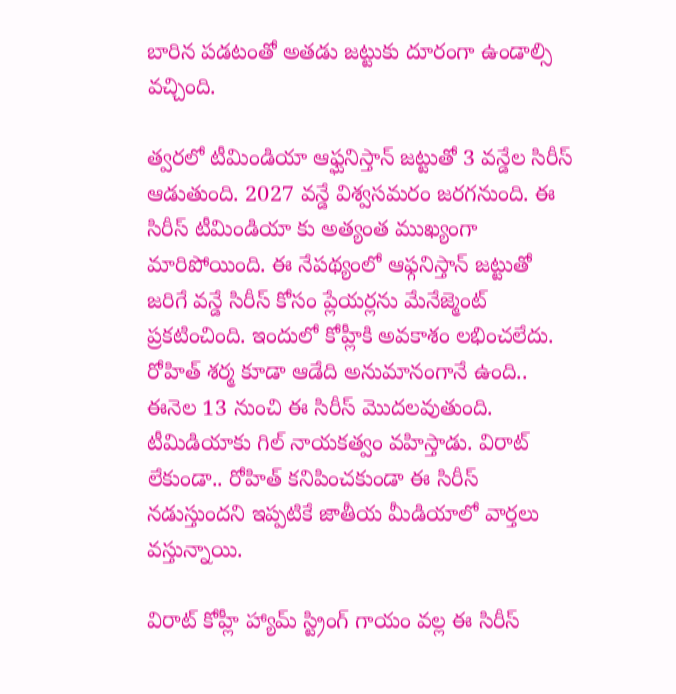బారిన పడటంతో అతడు జట్టుకు దూరంగా ఉండాల్సి వచ్చింది.

త్వరలో టీమిండియా ఆఫ్ఘనిస్తాన్ జట్టుతో 3 వన్డేల సిరీస్ ఆడుతుంది. 2027 వన్డే విశ్వసమరం జరగనుంది. ఈ సిరీస్ టీమిండియా కు అత్యంత ముఖ్యంగా మారిపోయింది. ఈ నేపథ్యంలో ఆఫ్గనిస్తాన్ జట్టుతో జరిగే వన్డే సిరీస్ కోసం ప్లేయర్లను మేనేజ్మెంట్ ప్రకటించింది. ఇందులో కోహ్లీకి అవకాశం లభించలేదు. రోహిత్ శర్మ కూడా ఆడేది అనుమానంగానే ఉంది.. ఈనెల 13 నుంచి ఈ సిరీస్ మొదలవుతుంది. టీమిడియాకు గిల్ నాయకత్వం వహిస్తాడు. విరాట్ లేకుండా.. రోహిత్ కనిపించకుండా ఈ సిరీస్ నడుస్తుందని ఇప్పటికే జాతీయ మీడియాలో వార్తలు వస్తున్నాయి.

విరాట్ కోహ్లీ హ్యామ్ స్ట్రింగ్ గాయం వల్ల ఈ సిరీస్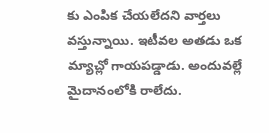కు ఎంపిక చేయలేదని వార్తలు వస్తున్నాయి. ఇటీవల అతడు ఒక మ్యాచ్లో గాయపడ్డాడు. అందువల్లే మైదానంలోకి రాలేదు.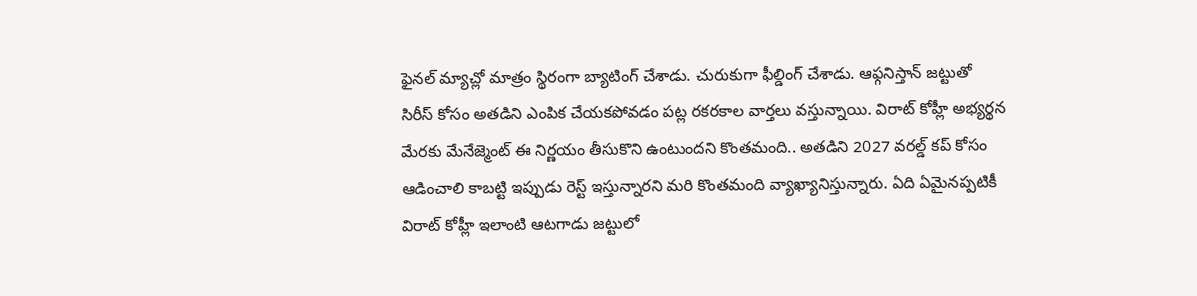ఫైనల్ మ్యాచ్లో మాత్రం స్థిరంగా బ్యాటింగ్ చేశాడు. చురుకుగా ఫీల్డింగ్ చేశాడు. ఆఫ్గనిస్తాన్ జట్టుతో సిరీస్ కోసం అతడిని ఎంపిక చేయకపోవడం పట్ల రకరకాల వార్తలు వస్తున్నాయి. విరాట్ కోహ్లీ అభ్యర్థన మేరకు మేనేజ్మెంట్ ఈ నిర్ణయం తీసుకొని ఉంటుందని కొంతమంది.. అతడిని 2027 వరల్డ్ కప్ కోసం ఆడించాలి కాబట్టి ఇప్పుడు రెస్ట్ ఇస్తున్నారని మరి కొంతమంది వ్యాఖ్యానిస్తున్నారు. ఏది ఏమైనప్పటికీ విరాట్ కోహ్లీ ఇలాంటి ఆటగాడు జట్టులో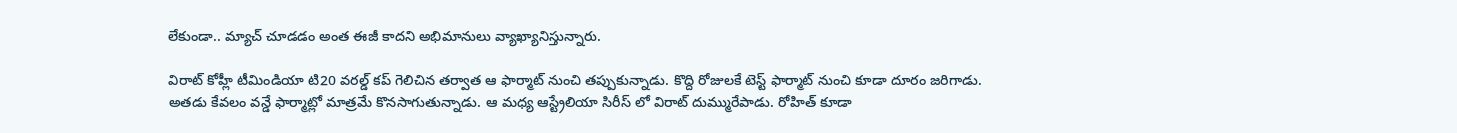లేకుండా.. మ్యాచ్ చూడడం అంత ఈజీ కాదని అభిమానులు వ్యాఖ్యానిస్తున్నారు.

విరాట్ కోహ్లీ టీమిండియా టి20 వరల్డ్ కప్ గెలిచిన తర్వాత ఆ ఫార్మాట్ నుంచి తప్పుకున్నాడు. కొద్ది రోజులకే టెస్ట్ ఫార్మాట్ నుంచి కూడా దూరం జరిగాడు. అతడు కేవలం వన్డే ఫార్మాట్లో మాత్రమే కొనసాగుతున్నాడు. ఆ మధ్య ఆస్ట్రేలియా సిరీస్ లో విరాట్ దుమ్మురేపాడు. రోహిత్ కూడా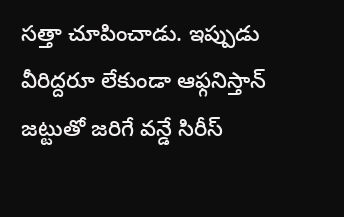సత్తా చూపించాడు. ఇప్పుడు వీరిద్దరూ లేకుండా ఆఫ్గనిస్తాన్ జట్టుతో జరిగే వన్డే సిరీస్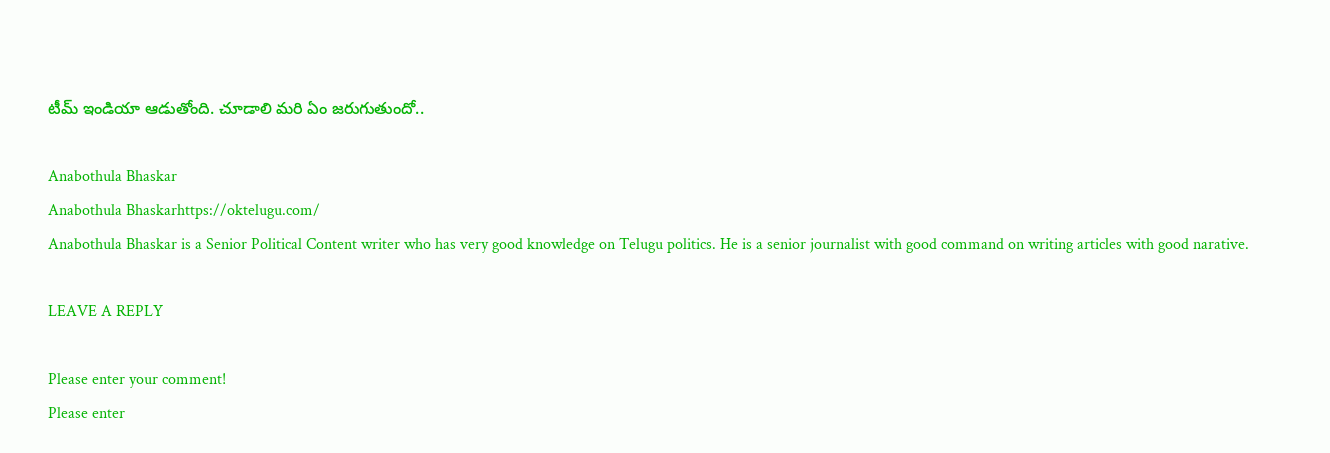టీమ్ ఇండియా ఆడుతోంది. చూడాలి మరి ఏం జరుగుతుందో..

Anabothula Bhaskar
Anabothula Bhaskarhttps://oktelugu.com/
Anabothula Bhaskar is a Senior Political Content writer who has very good knowledge on Telugu politics. He is a senior journalist with good command on writing articles with good narative.

LEAVE A REPLY

Please enter your comment!
Please enter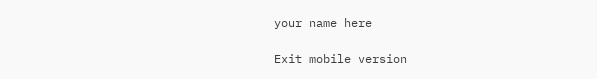your name here

Exit mobile version